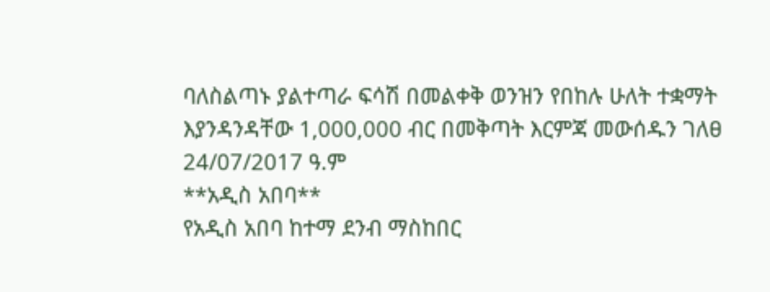ባለስልጣኑ ያልተጣራ ፍሳሽ በመልቀቅ ወንዝን የበከሉ ሁለት ተቋማት እያንዳንዳቸው 1,000,000 ብር በመቅጣት እርምጃ መውሰዱን ገለፀ
24/07/2017 ዓ.ም
**አዲስ አበባ**
የአዲስ አበባ ከተማ ደንብ ማስከበር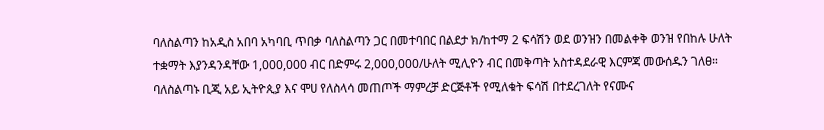ባለስልጣን ከአዲስ አበባ አካባቢ ጥበቃ ባለስልጣን ጋር በመተባበር በልደታ ክ/ከተማ 2 ፍሳሽን ወደ ወንዝን በመልቀቅ ወንዝ የበከሉ ሁለት ተቋማት እያንዳንዳቸው 1,000,000 ብር በድምሩ 2,000,000/ሁለት ሚሊዮን ብር በመቅጣት አስተዳደራዊ እርምጃ መውሰዱን ገለፀ።
ባለስልጣኑ ቢጂ አይ ኢትዮጲያ እና ሞሀ የለስላሳ መጠጦች ማምረቻ ድርጅቶች የሚለቁት ፍሳሽ በተደረገለት የናሙና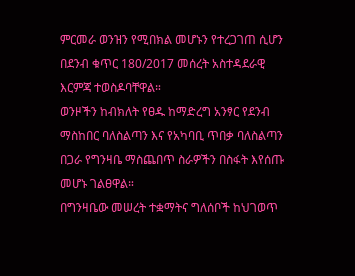ምርመራ ወንዝን የሚበክል መሆኑን የተረጋገጠ ሲሆን በደንብ ቁጥር 180/2017 መሰረት አስተዳደራዊ እርምጃ ተወስዶባቸዋል።
ወንዞችን ከብክለት የፀዱ ከማድረግ አንፃር የደንብ ማስከበር ባለስልጣን እና የአካባቢ ጥበቃ ባለስልጣን በጋራ የግንዛቤ ማስጨበጥ ስራዎችን በስፋት እየሰጡ መሆኑ ገልፀዋል።
በግንዛቤው መሠረት ተቋማትና ግለሰቦች ከህገወጥ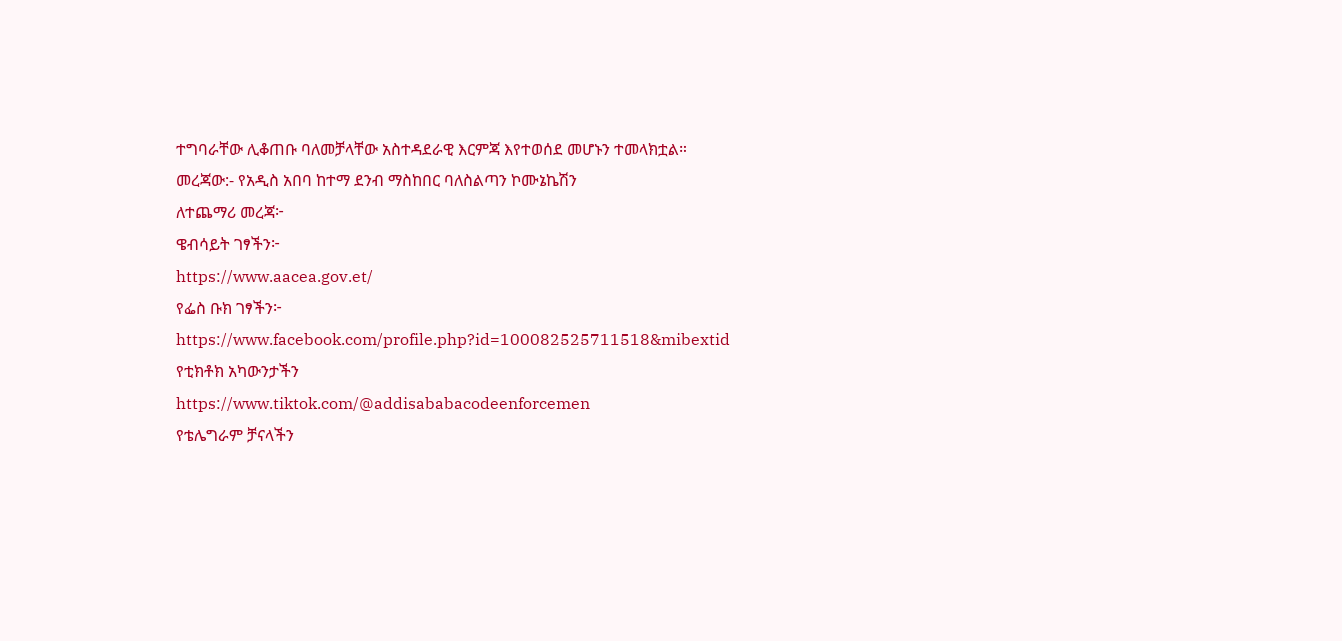ተግባራቸው ሊቆጠቡ ባለመቻላቸው አስተዳደራዊ እርምጃ እየተወሰደ መሆኑን ተመላክቷል።
መረጃው:- የአዲስ አበባ ከተማ ደንብ ማስከበር ባለስልጣን ኮሙኔኬሽን
ለተጨማሪ መረጃ፦
ዌብሳይት ገፃችን፦
https://www.aacea.gov.et/
የፌስ ቡክ ገፃችን፦
https://www.facebook.com/profile.php?id=100082525711518&mibextid
የቲክቶክ አካውንታችን
https://www.tiktok.com/@addisababacodeenforcemen
የቴሌግራም ቻናላችን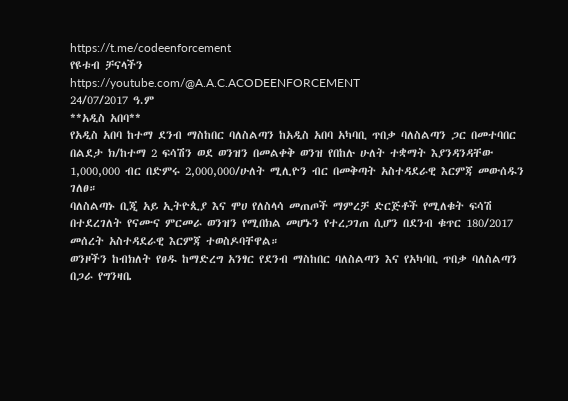https://t.me/codeenforcement
የዩቱብ ቻናላችን
https://youtube.com/@A.A.C.ACODEENFORCEMENT
24/07/2017 ዓ.ም
**አዲስ አበባ**
የአዲስ አበባ ከተማ ደንብ ማስከበር ባለስልጣን ከአዲስ አበባ አካባቢ ጥበቃ ባለስልጣን ጋር በመተባበር በልደታ ክ/ከተማ 2 ፍሳሽን ወደ ወንዝን በመልቀቅ ወንዝ የበከሉ ሁለት ተቋማት እያንዳንዳቸው 1,000,000 ብር በድምሩ 2,000,000/ሁለት ሚሊዮን ብር በመቅጣት አስተዳደራዊ እርምጃ መውሰዱን ገለፀ።
ባለስልጣኑ ቢጂ አይ ኢትዮጲያ እና ሞሀ የለስላሳ መጠጦች ማምረቻ ድርጅቶች የሚለቁት ፍሳሽ በተደረገለት የናሙና ምርመራ ወንዝን የሚበክል መሆኑን የተረጋገጠ ሲሆን በደንብ ቁጥር 180/2017 መሰረት አስተዳደራዊ እርምጃ ተወስዶባቸዋል።
ወንዞችን ከብክለት የፀዱ ከማድረግ አንፃር የደንብ ማስከበር ባለስልጣን እና የአካባቢ ጥበቃ ባለስልጣን በጋራ የግንዛቤ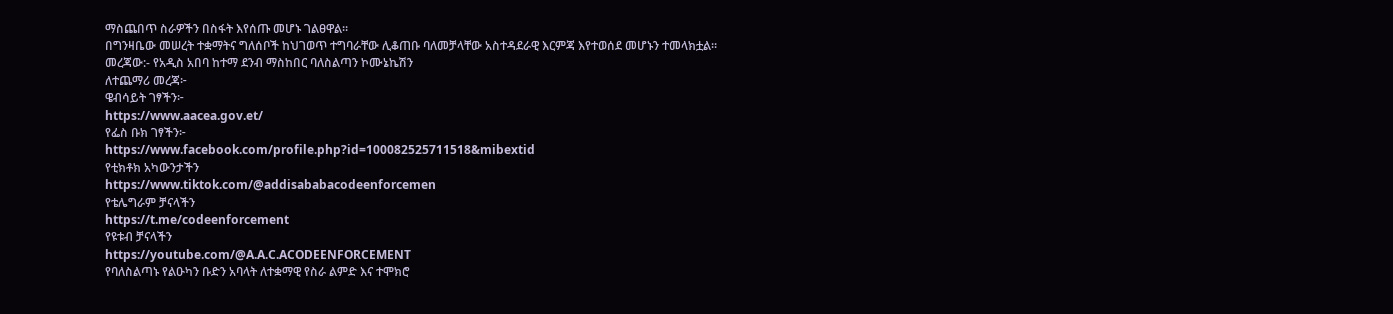ማስጨበጥ ስራዎችን በስፋት እየሰጡ መሆኑ ገልፀዋል።
በግንዛቤው መሠረት ተቋማትና ግለሰቦች ከህገወጥ ተግባራቸው ሊቆጠቡ ባለመቻላቸው አስተዳደራዊ እርምጃ እየተወሰደ መሆኑን ተመላክቷል።
መረጃው:- የአዲስ አበባ ከተማ ደንብ ማስከበር ባለስልጣን ኮሙኔኬሽን
ለተጨማሪ መረጃ፦
ዌብሳይት ገፃችን፦
https://www.aacea.gov.et/
የፌስ ቡክ ገፃችን፦
https://www.facebook.com/profile.php?id=100082525711518&mibextid
የቲክቶክ አካውንታችን
https://www.tiktok.com/@addisababacodeenforcemen
የቴሌግራም ቻናላችን
https://t.me/codeenforcement
የዩቱብ ቻናላችን
https://youtube.com/@A.A.C.ACODEENFORCEMENT
የባለስልጣኑ የልዑካን ቡድን አባላት ለተቋማዊ የስራ ልምድ እና ተሞክሮ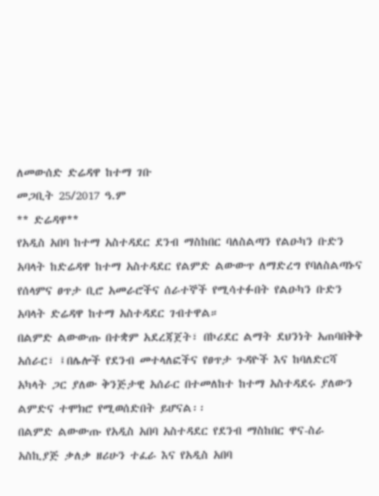ለመውሰድ ድሬዳዋ ከተማ ገቡ
መጋቢት 25/2017 ዓ.ም
** ድሬዳዋ**
የአዲስ አበባ ከተማ አስተዳደር ደንብ ማስከበር ባለስልጣን የልዑካን ቡድን አባላት ከድሬዳዋ ከተማ አስተዳደር የልምድ ልውውጥ ለማድረግ የባለስልጣኑና የሰላምና ፀጥታ ቢሮ አመራሮችና ሰራተኞች የሚሳተፉበት የልዑካን ቡድን አባላት ድሬዳዋ ከተማ አስተዳደር ገብተዋል።
በልምድ ልውውጡ በተቋም አደረጃጀት፣ በኮሪደር ልማት ደህንነት አጠባበቅቅ አሰራር፣ ፤በሌሎች የደንብ መተላለፎችና የፀጥታ ጉዳዮች እና ከባለድርሻ አካላት ጋር ያለው ቅንጅታዊ አሰራር በተመለከተ ከተማ አስተዳደሩ ያለውን ልምድና ተሞክሮ የሚወሰድበት ይሆናል፡፡
በልምድ ልውውጡ የአዲስ አበባ አስተዳደር የደንብ ማስከበር ዋና-ስራ አስኪያጅ ቃለቃ ዘሪሁን ተፈራ እና የአዲስ አበባ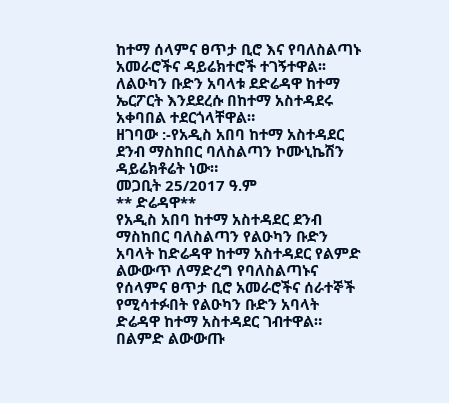ከተማ ሰላምና ፀጥታ ቢሮ እና የባለስልጣኑ አመራሮችና ዳይሬክተሮች ተገኝተዋል፡፡
ለልዑካን ቡድን አባላቱ ደድሬዳዋ ከተማ ኤርፖርት እንደደረሱ በከተማ አስተዳደሩ አቀባበል ተደርጎላቸዋል።
ዘገባው :-የአዲስ አበባ ከተማ አስተዳደር ደንብ ማስከበር ባለስልጣን ኮሙኒኬሽን ዳይሬክቶሬት ነው።
መጋቢት 25/2017 ዓ.ም
** ድሬዳዋ**
የአዲስ አበባ ከተማ አስተዳደር ደንብ ማስከበር ባለስልጣን የልዑካን ቡድን አባላት ከድሬዳዋ ከተማ አስተዳደር የልምድ ልውውጥ ለማድረግ የባለስልጣኑና የሰላምና ፀጥታ ቢሮ አመራሮችና ሰራተኞች የሚሳተፉበት የልዑካን ቡድን አባላት ድሬዳዋ ከተማ አስተዳደር ገብተዋል።
በልምድ ልውውጡ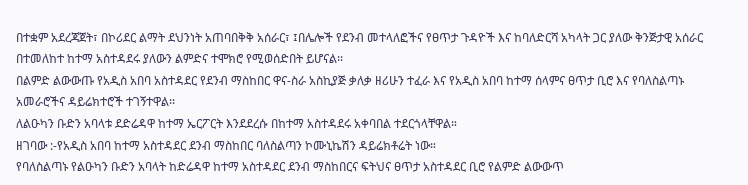በተቋም አደረጃጀት፣ በኮሪደር ልማት ደህንነት አጠባበቅቅ አሰራር፣ ፤በሌሎች የደንብ መተላለፎችና የፀጥታ ጉዳዮች እና ከባለድርሻ አካላት ጋር ያለው ቅንጅታዊ አሰራር በተመለከተ ከተማ አስተዳደሩ ያለውን ልምድና ተሞክሮ የሚወሰድበት ይሆናል፡፡
በልምድ ልውውጡ የአዲስ አበባ አስተዳደር የደንብ ማስከበር ዋና-ስራ አስኪያጅ ቃለቃ ዘሪሁን ተፈራ እና የአዲስ አበባ ከተማ ሰላምና ፀጥታ ቢሮ እና የባለስልጣኑ አመራሮችና ዳይሬክተሮች ተገኝተዋል፡፡
ለልዑካን ቡድን አባላቱ ደድሬዳዋ ከተማ ኤርፖርት እንደደረሱ በከተማ አስተዳደሩ አቀባበል ተደርጎላቸዋል።
ዘገባው :-የአዲስ አበባ ከተማ አስተዳደር ደንብ ማስከበር ባለስልጣን ኮሙኒኬሽን ዳይሬክቶሬት ነው።
የባለስልጣኑ የልዑካን ቡድን አባላት ከድሬዳዋ ከተማ አስተዳደር ደንብ ማስከበርና ፍትህና ፀጥታ አስተዳደር ቢሮ የልምድ ልውውጥ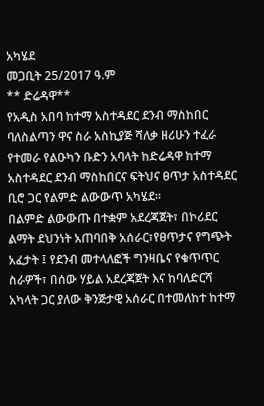አካሄደ
መጋቢት 25/2017 ዓ.ም
** ድሬዳዋ**
የአዲስ አበባ ከተማ አስተዳደር ደንብ ማስከበር ባለስልጣን ዋና ስራ አስኪያጅ ሻለቃ ዘሪሁን ተፈራ የተመራ የልዑካን ቡድን አባላት ከድሬዳዋ ከተማ አስተዳደር ደንብ ማስከበርና ፍትህና ፀጥታ አስተዳደር ቢሮ ጋር የልምድ ልውውጥ አካሄደ።
በልምድ ልውውጡ በተቋም አደረጃጀት፣ በኮሪደር ልማት ደህንነት አጠባበቅ አሰራር፣የፀጥታና የግጭት አፈታት ፤ የደንብ መተላለፎች ግንዛቤና የቁጥጥር ስራዎች፣ በሰው ሃይል አደረጃጀት እና ከባለድርሻ አካላት ጋር ያለው ቅንጅታዊ አሰራር በተመለከተ ከተማ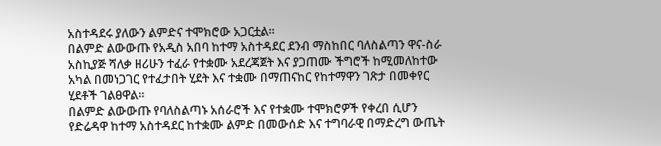አስተዳደሩ ያለውን ልምድና ተሞክሮው አጋርቷል፡፡
በልምድ ልውውጡ የአዲስ አበባ ከተማ አስተዳደር ደንብ ማስከበር ባለስልጣን ዋና-ስራ አስኪያጅ ሻለቃ ዘሪሁን ተፈራ የተቋሙ አደረጃጀት እና ያጋጠሙ ችግሮች ከሚመለከተው አካል በመነጋገር የተፈታበት ሂደት እና ተቋሙ በማጠናከር የከተማዋን ገጽታ በመቀየር ሂደቶች ገልፀዋል።
በልምድ ልውውጡ የባለስልጣኑ አሰራሮች እና የተቋሙ ተሞክሮዎች የቀረበ ሲሆን የድሬዳዋ ከተማ አስተዳደር ከተቋሙ ልምድ በመውሰድ እና ተግባራዊ በማድረግ ውጤት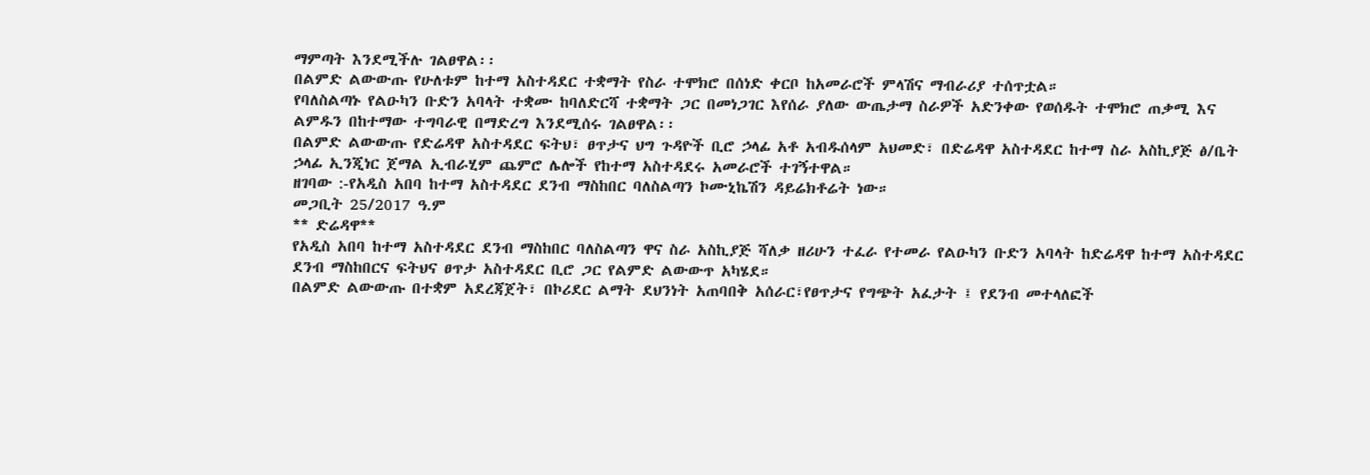ማምጣት እንደሚችሉ ገልፀዋል፡፡
በልምድ ልውውጡ የሁለቱም ከተማ አስተዳደር ተቋማት የስራ ተሞክሮ በሰነድ ቀርቦ ከአመራሮች ምላሽና ማብራሪያ ተሰጥቷል።
የባለስልጣኑ የልዑካን ቡድን አባላት ተቋሙ ከባለድርሻ ተቋማት ጋር በመነጋገር እየሰራ ያለው ውጤታማ ስራዎች አድንቀው የወሰዱት ተሞክሮ ጠቃሚ እና ልምዱን በከተማው ተግባራዊ በማድረግ እንደሚሰሩ ገልፀዋል፡፡
በልምድ ልውውጡ የድሬዳዋ አስተዳደር ፍትህ፣ ፀጥታና ህግ ጉዳዮች ቢሮ ኃላፊ አቶ አብዱሰላም አህመድ፣ በድሬዳዋ አስተዳደር ከተማ ስራ አስኪያጅ ፅ/ቤት ኃላፊ ኢንጂነር ጀማል ኢብራሂም ጨምሮ ሌሎች የከተማ አስተዳደሩ አመራሮች ተገኝተዋል።
ዘገባው :-የአዲስ አበባ ከተማ አስተዳደር ደንብ ማስከበር ባለስልጣን ኮሙኒኬሽን ዳይሬክቶሬት ነው።
መጋቢት 25/2017 ዓ.ም
** ድሬዳዋ**
የአዲስ አበባ ከተማ አስተዳደር ደንብ ማስከበር ባለስልጣን ዋና ስራ አስኪያጅ ሻለቃ ዘሪሁን ተፈራ የተመራ የልዑካን ቡድን አባላት ከድሬዳዋ ከተማ አስተዳደር ደንብ ማስከበርና ፍትህና ፀጥታ አስተዳደር ቢሮ ጋር የልምድ ልውውጥ አካሄደ።
በልምድ ልውውጡ በተቋም አደረጃጀት፣ በኮሪደር ልማት ደህንነት አጠባበቅ አሰራር፣የፀጥታና የግጭት አፈታት ፤ የደንብ መተላለፎች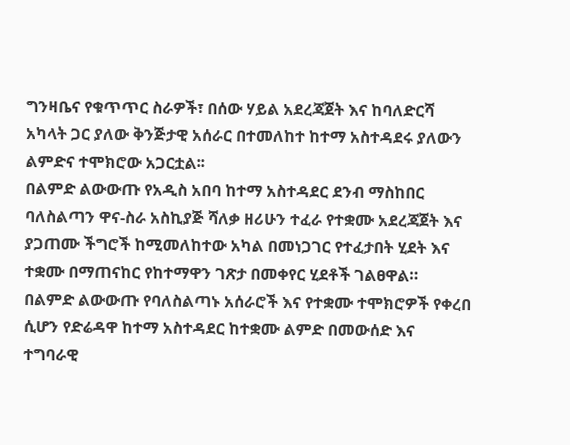ግንዛቤና የቁጥጥር ስራዎች፣ በሰው ሃይል አደረጃጀት እና ከባለድርሻ አካላት ጋር ያለው ቅንጅታዊ አሰራር በተመለከተ ከተማ አስተዳደሩ ያለውን ልምድና ተሞክሮው አጋርቷል፡፡
በልምድ ልውውጡ የአዲስ አበባ ከተማ አስተዳደር ደንብ ማስከበር ባለስልጣን ዋና-ስራ አስኪያጅ ሻለቃ ዘሪሁን ተፈራ የተቋሙ አደረጃጀት እና ያጋጠሙ ችግሮች ከሚመለከተው አካል በመነጋገር የተፈታበት ሂደት እና ተቋሙ በማጠናከር የከተማዋን ገጽታ በመቀየር ሂደቶች ገልፀዋል።
በልምድ ልውውጡ የባለስልጣኑ አሰራሮች እና የተቋሙ ተሞክሮዎች የቀረበ ሲሆን የድሬዳዋ ከተማ አስተዳደር ከተቋሙ ልምድ በመውሰድ እና ተግባራዊ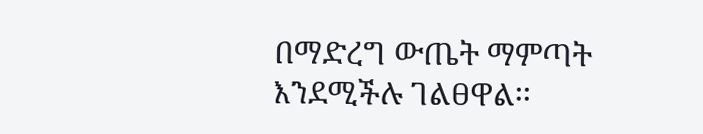በማድረግ ውጤት ማምጣት እንደሚችሉ ገልፀዋል፡፡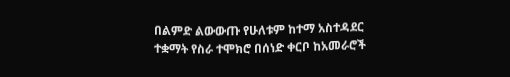በልምድ ልውውጡ የሁለቱም ከተማ አስተዳደር ተቋማት የስራ ተሞክሮ በሰነድ ቀርቦ ከአመራሮች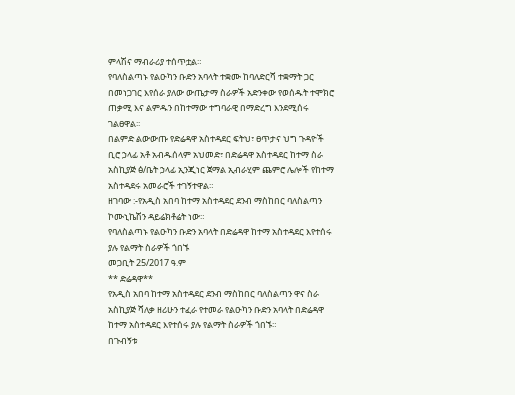ምላሽና ማብራሪያ ተሰጥቷል።
የባለስልጣኑ የልዑካን ቡድን አባላት ተቋሙ ከባለድርሻ ተቋማት ጋር በመነጋገር እየሰራ ያለው ውጤታማ ስራዎች አድንቀው የወሰዱት ተሞክሮ ጠቃሚ እና ልምዱን በከተማው ተግባራዊ በማድረግ እንደሚሰሩ ገልፀዋል፡፡
በልምድ ልውውጡ የድሬዳዋ አስተዳደር ፍትህ፣ ፀጥታና ህግ ጉዳዮች ቢሮ ኃላፊ አቶ አብዱሰላም አህመድ፣ በድሬዳዋ አስተዳደር ከተማ ስራ አስኪያጅ ፅ/ቤት ኃላፊ ኢንጂነር ጀማል ኢብራሂም ጨምሮ ሌሎች የከተማ አስተዳደሩ አመራሮች ተገኝተዋል።
ዘገባው :-የአዲስ አበባ ከተማ አስተዳደር ደንብ ማስከበር ባለስልጣን ኮሙኒኬሽን ዳይሬክቶሬት ነው።
የባለስልጣኑ የልዑካን ቡድን አባላት በድሬዳዋ ከተማ አስተዳደር እየተሰሩ ያሉ የልማት ስራዎች ጎበኙ
መጋቢት 25/2017 ዓ.ም
** ድሬዳዋ**
የአዲስ አበባ ከተማ አስተዳደር ደንብ ማስከበር ባለስልጣን ዋና ስራ አስኪያጅ ሻለቃ ዘሪሁን ተፈራ የተመራ የልዑካን ቡድን አባላት በድሬዳዋ ከተማ አስተዳደር እየተሰሩ ያሉ የልማት ስራዎች ጎበኙ።
በጉብኝቱ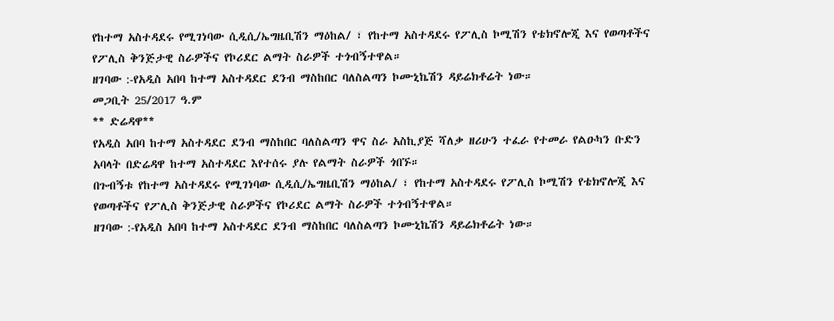የከተማ አስተዳደሩ የሚገነባው ሲዲሲ/ኤግዜቢሽን ማዕከል/ ፣ የከተማ አስተዳደሩ የፖሊስ ኮሚሽን የቴክኖሎጂ እና የወጣቶችና የፖሊስ ቅንጅታዊ ስራዎችና የኮሪደር ልማት ስራዎች ተጎብኝተዋል።
ዘገባው :-የአዲስ አበባ ከተማ አስተዳደር ደንብ ማስከበር ባለስልጣን ኮሙኒኬሽን ዳይሬክቶሬት ነው።
መጋቢት 25/2017 ዓ.ም
** ድሬዳዋ**
የአዲስ አበባ ከተማ አስተዳደር ደንብ ማስከበር ባለስልጣን ዋና ስራ አስኪያጅ ሻለቃ ዘሪሁን ተፈራ የተመራ የልዑካን ቡድን አባላት በድሬዳዋ ከተማ አስተዳደር እየተሰሩ ያሉ የልማት ስራዎች ጎበኙ።
በጉብኝቱ የከተማ አስተዳደሩ የሚገነባው ሲዲሲ/ኤግዜቢሽን ማዕከል/ ፣ የከተማ አስተዳደሩ የፖሊስ ኮሚሽን የቴክኖሎጂ እና የወጣቶችና የፖሊስ ቅንጅታዊ ስራዎችና የኮሪደር ልማት ስራዎች ተጎብኝተዋል።
ዘገባው :-የአዲስ አበባ ከተማ አስተዳደር ደንብ ማስከበር ባለስልጣን ኮሙኒኬሽን ዳይሬክቶሬት ነው።